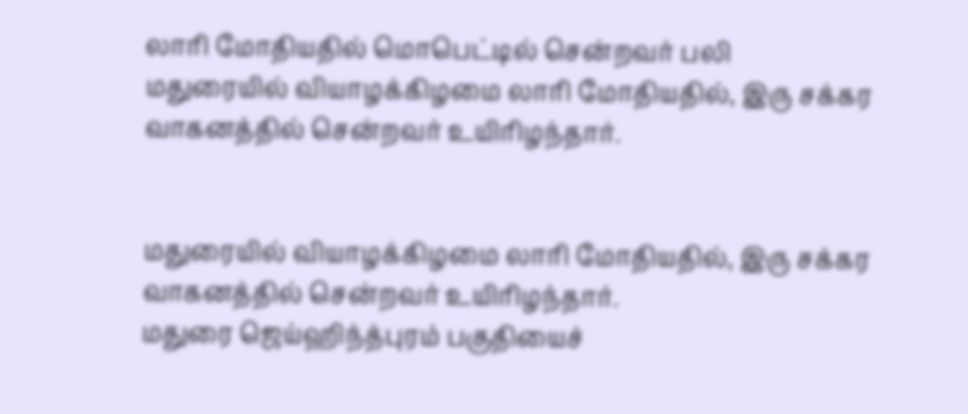லாரி மோதியதில் மொபெட்டில் சென்றவர் பலி
மதுரையில் வியாழக்கிழமை லாரி மோதியதில், இரு சக்கர வாகனத்தில் சென்றவர் உயிரிழந்தார்.


மதுரையில் வியாழக்கிழமை லாரி மோதியதில், இரு சக்கர வாகனத்தில் சென்றவர் உயிரிழந்தார்.
மதுரை ஜெய்ஹிந்த்புரம் பகுதியைச்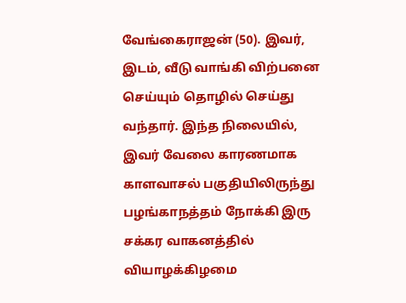வேங்கைராஜன் (50). இவர், இடம், வீடு வாங்கி விற்பனை செய்யும் தொழில் செய்து வந்தார். இந்த நிலையில், இவர் வேலை காரணமாக காளவாசல் பகுதியிலிருந்து பழங்காநத்தம் நோக்கி இரு சக்கர வாகனத்தில் வியாழக்கிழமை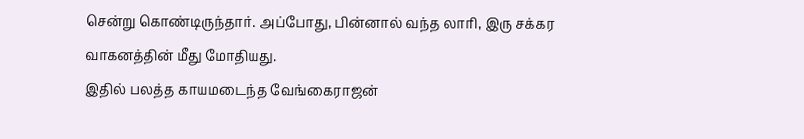சென்று கொண்டிருந்தார். அப்போது, பின்னால் வந்த லாரி, இரு சக்கர வாகனத்தின் மீது மோதியது.
இதில் பலத்த காயமடைந்த வேங்கைராஜன்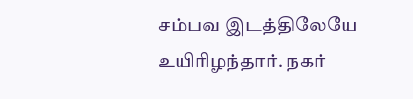சம்பவ இடத்திலேயே உயிரிழந்தார். நகர்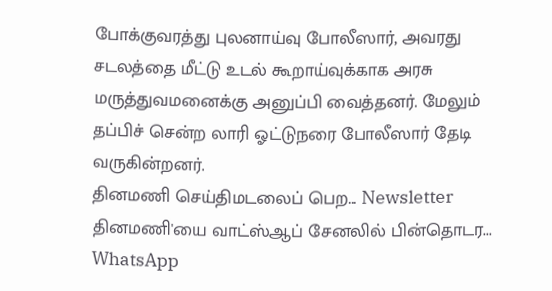போக்குவரத்து புலனாய்வு போலீஸார், அவரது சடலத்தை மீட்டு உடல் கூறாய்வுக்காக அரசு மருத்துவமனைக்கு அனுப்பி வைத்தனர். மேலும் தப்பிச் சென்ற லாரி ஓட்டுநரை போலீஸார் தேடி வருகின்றனர்.
தினமணி செய்திமடலைப் பெற... Newsletter
தினமணி'யை வாட்ஸ்ஆப் சேனலில் பின்தொடர... WhatsApp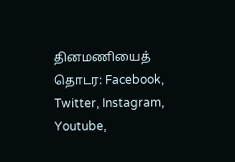தினமணியைத் தொடர: Facebook, Twitter, Instagram, Youtube,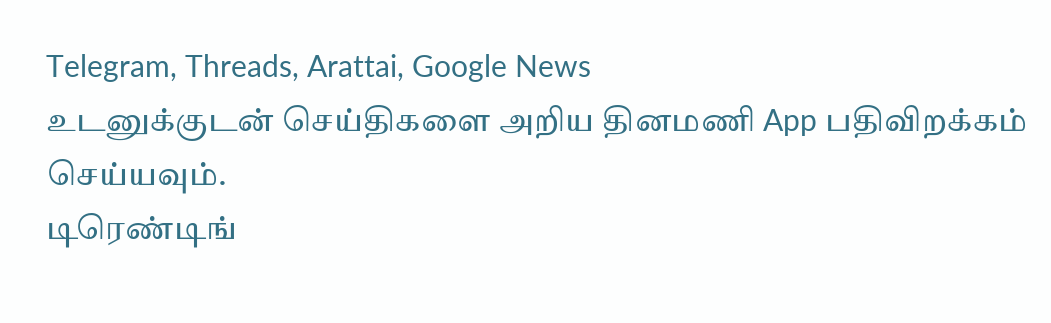Telegram, Threads, Arattai, Google News
உடனுக்குடன் செய்திகளை அறிய தினமணி App பதிவிறக்கம் செய்யவும்.
டிரெண்டிங்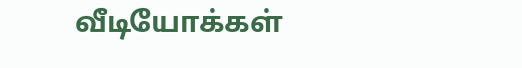வீடியோக்கள்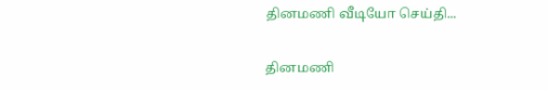தினமணி வீடியோ செய்தி...

தினமணி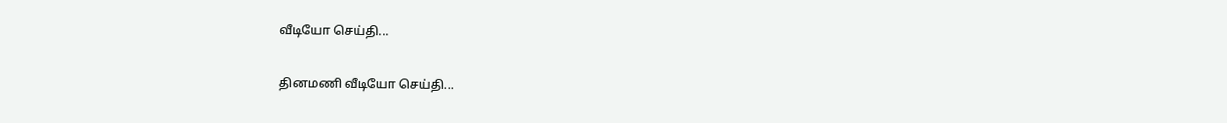வீடியோ செய்தி...

தினமணி வீடியோ செய்தி...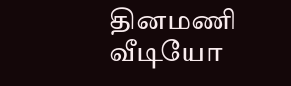தினமணி வீடியோ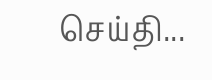செய்தி...